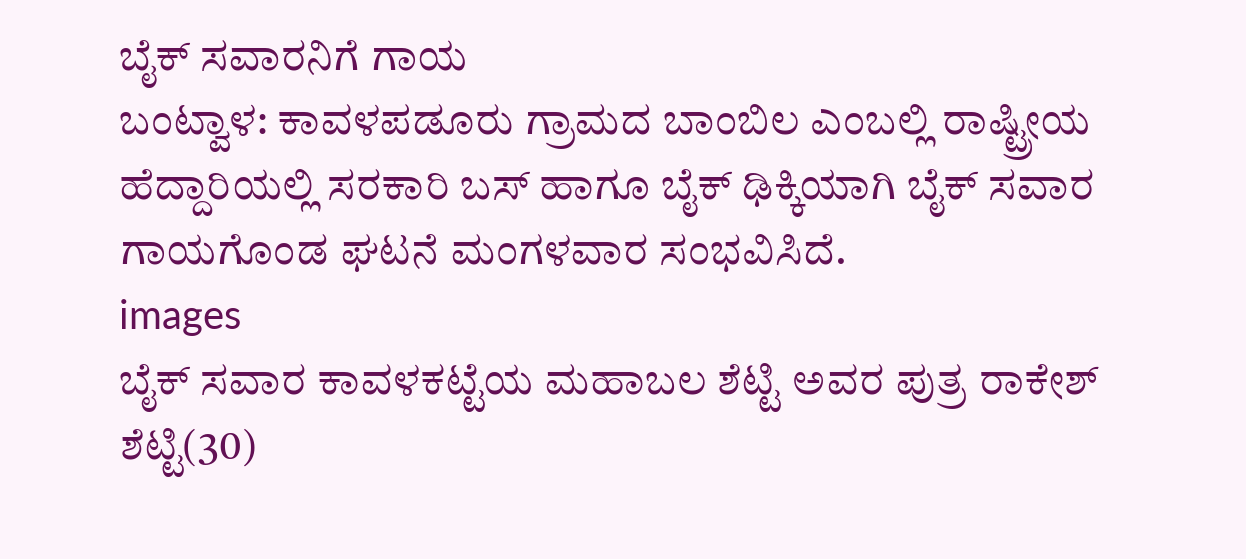ಬೈಕ್ ಸವಾರನಿಗೆ ಗಾಯ
ಬಂಟ್ವಾಳ: ಕಾವಳಪಡೂರು ಗ್ರಾಮದ ಬಾಂಬಿಲ ಎಂಬಲ್ಲಿ ರಾಷ್ಟ್ರೀಯ ಹೆದ್ದಾರಿಯಲ್ಲಿ ಸರಕಾರಿ ಬಸ್ ಹಾಗೂ ಬೈಕ್ ಢಿಕ್ಕಿಯಾಗಿ ಬೈಕ್ ಸವಾರ ಗಾಯಗೊಂಡ ಘಟನೆ ಮಂಗಳವಾರ ಸಂಭವಿಸಿದೆ.
images
ಬೈಕ್ ಸವಾರ ಕಾವಳಕಟ್ಟೆಯ ಮಹಾಬಲ ಶೆಟ್ಟಿ ಅವರ ಪುತ್ರ ರಾಕೇಶ್ ಶೆಟ್ಟಿ(30)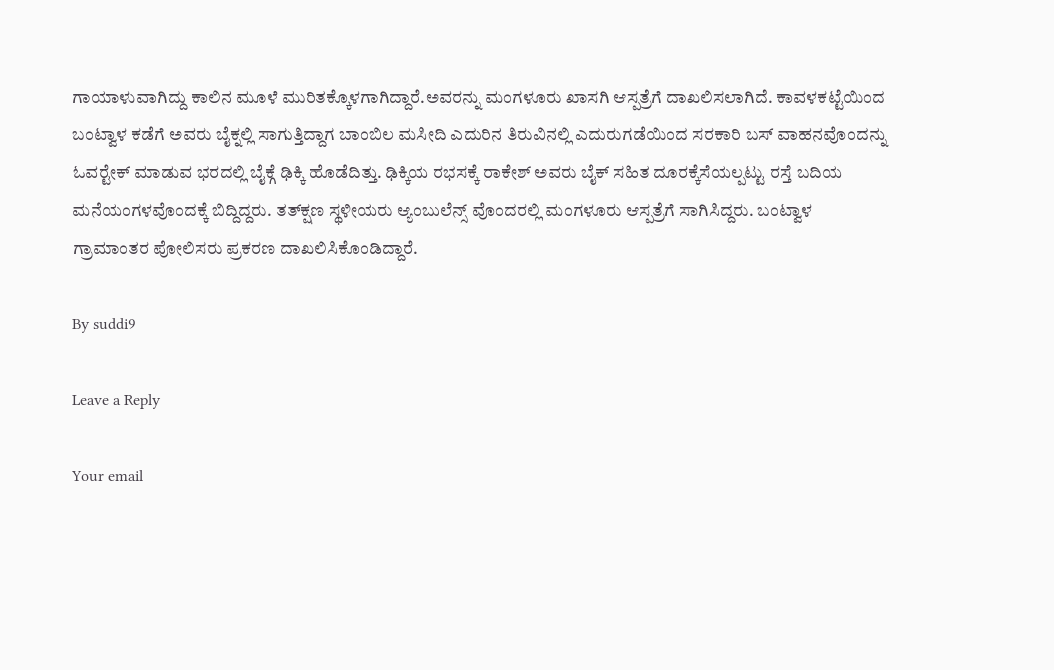ಗಾಯಾಳುವಾಗಿದ್ದು ಕಾಲಿನ ಮೂಳೆ ಮುರಿತಕ್ಕೊಳಗಾಗಿದ್ದಾರೆ.ಅವರನ್ನು ಮಂಗಳೂರು ಖಾಸಗಿ ಆಸ್ಪತ್ರೆಗೆ ದಾಖಲಿಸಲಾಗಿದೆ. ಕಾವಳಕಟ್ಟೆಯಿಂದ ಬಂಟ್ವಾಳ ಕಡೆಗೆ ಅವರು ಬೈಕ್ನಲ್ಲಿ ಸಾಗುತ್ತಿದ್ದಾಗ ಬಾಂಬಿಲ ಮಸೀದಿ ಎದುರಿನ ತಿರುವಿನಲ್ಲಿ ಎದುರುಗಡೆಯಿಂದ ಸರಕಾರಿ ಬಸ್ ವಾಹನವೊಂದನ್ನು ಓವರ್‍ಟೇಕ್ ಮಾಡುವ ಭರದಲ್ಲಿ ಬೈಕ್ಗೆ ಢಿಕ್ಕಿ ಹೊಡೆದಿತ್ತು. ಢಿಕ್ಕಿಯ ರಭಸಕ್ಕೆ ರಾಕೇಶ್ ಅವರು ಬೈಕ್ ಸಹಿತ ದೂರಕ್ಕೆಸೆಯಲ್ಪಟ್ಟು ರಸ್ತೆ ಬದಿಯ ಮನೆಯಂಗಳವೊಂದಕ್ಕೆ ಬಿದ್ದಿದ್ದರು. ತತ್‍ಕ್ಷಣ ಸ್ಥಳೀಯರು ಆ್ಯಂಬುಲೆನ್ಸ್ ವೊಂದರಲ್ಲಿ ಮಂಗಳೂರು ಆಸ್ಪತ್ರೆಗೆ ಸಾಗಿಸಿದ್ದರು. ಬಂಟ್ವಾಳ ಗ್ರಾಮಾಂತರ ಪೋಲಿಸರು ಪ್ರಕರಣ ದಾಖಲಿಸಿಕೊಂಡಿದ್ದಾರೆ.

By suddi9

Leave a Reply

Your email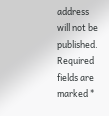address will not be published. Required fields are marked *